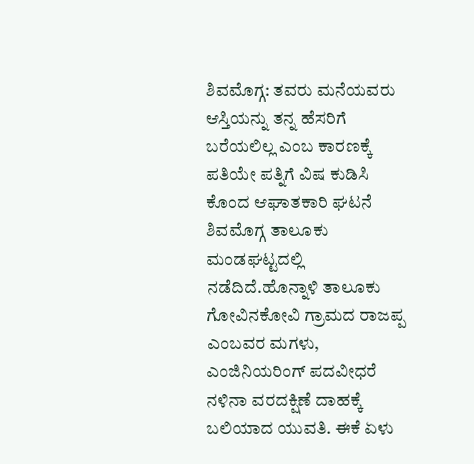ಶಿವಮೊಗ್ಗ: ತವರು ಮನೆಯವರು ಆಸ್ತಿಯನ್ನು ತನ್ನ ಹೆಸರಿಗೆ ಬರೆಯಲಿಲ್ಲ ಎಂಬ ಕಾರಣಕ್ಕೆ ಪತಿಯೇ ಪತ್ನಿಗೆ ವಿಷ ಕುಡಿಸಿ ಕೊಂದ ಆಘಾತಕಾರಿ ಘಟನೆ ಶಿವಮೊಗ್ಗ ತಾಲೂಕು ಮಂಡಘಟ್ಟದಲ್ಲಿ ನಡೆದಿದೆ.ಹೊನ್ನಾಳಿ ತಾಲೂಕು ಗೋವಿನಕೋವಿ ಗ್ರಾಮದ ರಾಜಪ್ಪ ಎಂಬವರ ಮಗಳು, ಎಂಜಿನಿಯರಿಂಗ್ ಪದವೀಧರೆ ನಳಿನಾ ವರದಕ್ಷಿಣೆ ದಾಹಕ್ಕೆ ಬಲಿಯಾದ ಯುವತಿ. ಈಕೆ ಏಳು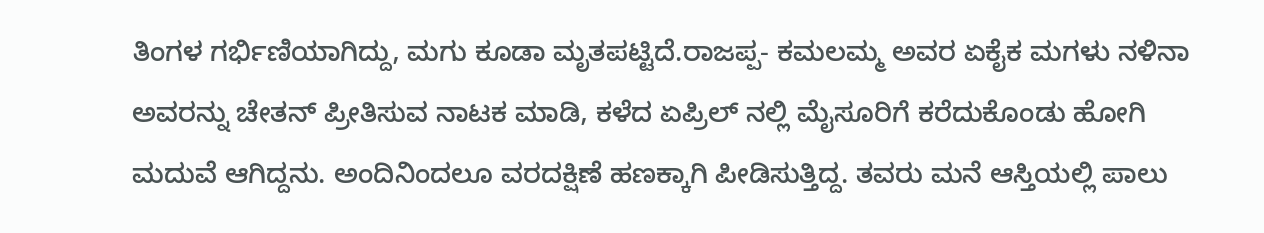ತಿಂಗಳ ಗರ್ಭಿಣಿಯಾಗಿದ್ದು, ಮಗು ಕೂಡಾ ಮೃತಪಟ್ಟಿದೆ.ರಾಜಪ್ಪ- ಕಮಲಮ್ಮ ಅವರ ಏಕೈಕ ಮಗಳು ನಳಿನಾ ಅವರನ್ನು ಚೇತನ್ ಪ್ರೀತಿಸುವ ನಾಟಕ ಮಾಡಿ, ಕಳೆದ ಏಪ್ರಿಲ್ ನಲ್ಲಿ ಮೈಸೂರಿಗೆ ಕರೆದುಕೊಂಡು ಹೋಗಿ ಮದುವೆ ಆಗಿದ್ದನು. ಅಂದಿನಿಂದಲೂ ವರದಕ್ಷಿಣೆ ಹಣಕ್ಕಾಗಿ ಪೀಡಿಸುತ್ತಿದ್ದ. ತವರು ಮನೆ ಆಸ್ತಿಯಲ್ಲಿ ಪಾಲು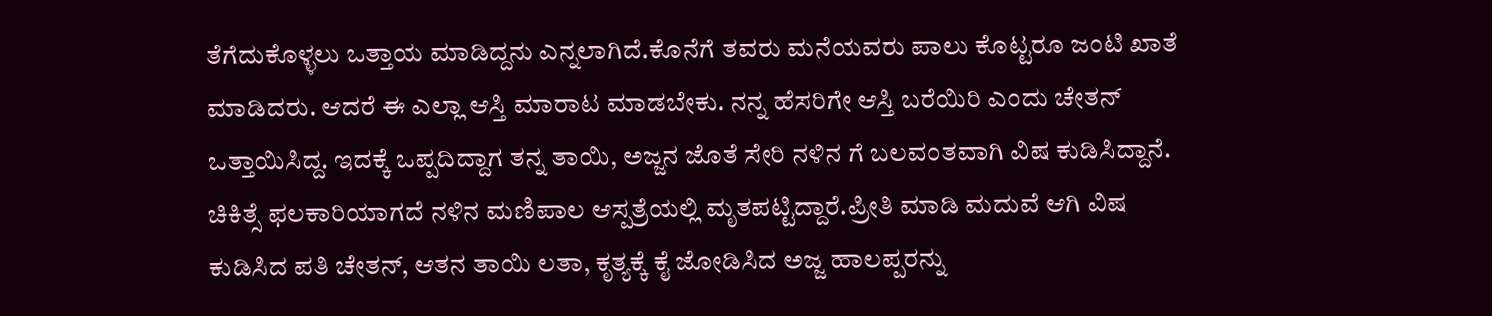ತೆಗೆದುಕೊಳ್ಳಲು ಒತ್ತಾಯ ಮಾಡಿದ್ದನು ಎನ್ನಲಾಗಿದೆ.ಕೊನೆಗೆ ತವರು ಮನೆಯವರು ಪಾಲು ಕೊಟ್ಟರೂ ಜಂಟಿ ಖಾತೆ ಮಾಡಿದರು. ಆದರೆ ಈ ಎಲ್ಲಾ ಆಸ್ತಿ ಮಾರಾಟ ಮಾಡಬೇಕು. ನನ್ನ ಹೆಸರಿಗೇ ಆಸ್ತಿ ಬರೆಯಿರಿ ಎಂದು ಚೇತನ್ ಒತ್ತಾಯಿಸಿದ್ದ. ಇದಕ್ಕೆ ಒಪ್ಪದಿದ್ದಾಗ ತನ್ನ ತಾಯಿ, ಅಜ್ಜನ ಜೊತೆ ಸೇರಿ ನಳಿನ ಗೆ ಬಲವಂತವಾಗಿ ವಿಷ ಕುಡಿಸಿದ್ದಾನೆ. ಚಿಕಿತ್ಸೆ ಫಲಕಾರಿಯಾಗದೆ ನಳಿನ ಮಣಿಪಾಲ ಆಸ್ಪತ್ರೆಯಲ್ಲಿ ಮೃತಪಟ್ಟಿದ್ದಾರೆ.ಪ್ರೀತಿ ಮಾಡಿ ಮದುವೆ ಆಗಿ ವಿಷ ಕುಡಿಸಿದ ಪತಿ ಚೇತನ್, ಆತನ ತಾಯಿ ಲತಾ, ಕೃತ್ಯಕ್ಕೆ ಕೈ ಜೋಡಿಸಿದ ಅಜ್ಜ ಹಾಲಪ್ಪರನ್ನು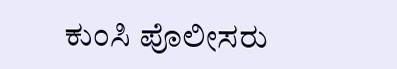ಕುಂಸಿ ಪೊಲೀಸರು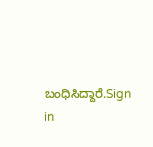ಬಂಧಿಸಿದ್ದಾರೆ.Sign in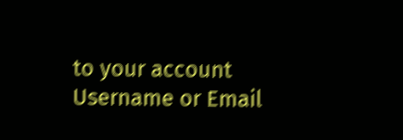to your account
Username or Email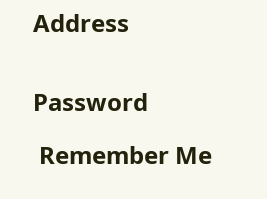Address


Password

 Remember Me